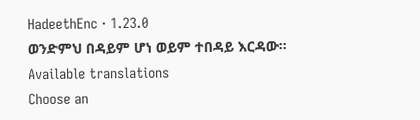HadeethEnc · 1.23.0
ወንድምህ በዳይም ሆነ ወይም ተበዳይ እርዳው።
Available translations
Choose an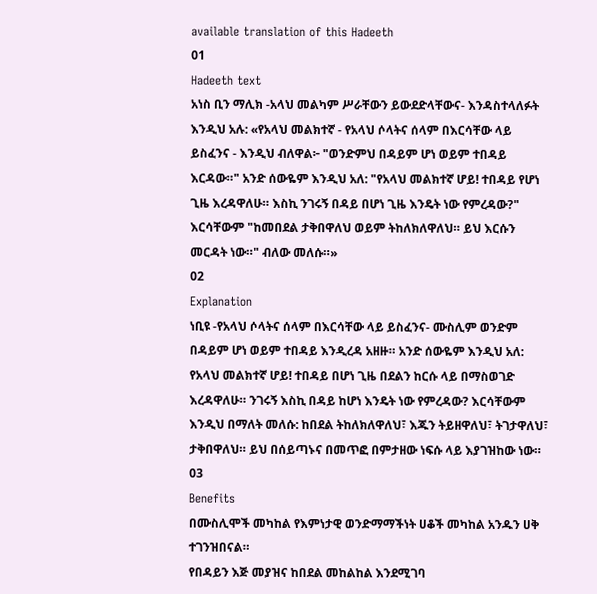available translation of this Hadeeth
01
Hadeeth text
አነስ ቢን ማሊክ -አላህ መልካም ሥራቸውን ይውደድላቸውና- እንዳስተላለፉት እንዲህ አሉ: «የአላህ መልክተኛ - የአላህ ሶላትና ሰላም በእርሳቸው ላይ ይስፈንና - እንዲህ ብለዋል፦ "ወንድምህ በዳይም ሆነ ወይም ተበዳይ እርዳው።" አንድ ሰውዬም እንዲህ አለ: "የአላህ መልክተኛ ሆይ! ተበዳይ የሆነ ጊዜ እረዳዋለሁ። እስኪ ንገሩኝ በዳይ በሆነ ጊዜ እንዴት ነው የምረዳው?" እርሳቸውም "ከመበደል ታቅበዋለህ ወይም ትከለክለዋለህ። ይህ እርሱን መርዳት ነው።" ብለው መለሱ።»
02
Explanation
ነቢዩ -የአላህ ሶላትና ሰላም በእርሳቸው ላይ ይስፈንና- ሙስሊም ወንድም በዳይም ሆነ ወይም ተበዳይ እንዲረዳ አዘዙ። አንድ ሰውዬም እንዲህ አለ: የአላህ መልክተኛ ሆይ! ተበዳይ በሆነ ጊዜ በደልን ከርሱ ላይ በማስወገድ እረዳዋለሁ። ንገሩኝ እስኪ በዳይ ከሆነ እንዴት ነው የምረዳው? እርሳቸውም እንዲህ በማለት መለሱ: ከበደል ትከለክለዋለህ፣ እጁን ትይዘዋለህ፣ ትገታዋለህ፣ ታቅበዋለህ። ይህ በሰይጣኑና በመጥፎ በምታዘው ነፍሱ ላይ እያገዝከው ነው።
03
Benefits
በሙስሊሞች መካከል የእምነታዊ ወንድማማችነት ሀቆች መካከል አንዱን ሀቅ ተገንዝበናል።
የበዳይን እጅ መያዝና ከበደል መከልከል እንደሚገባ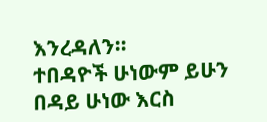እንረዳለን።
ተበዳዮች ሁነውም ይሁን በዳይ ሁነው እርስ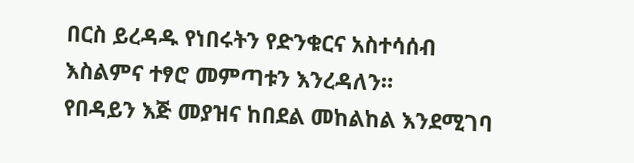በርስ ይረዳዱ የነበሩትን የድንቁርና አስተሳሰብ እስልምና ተፃሮ መምጣቱን እንረዳለን።
የበዳይን እጅ መያዝና ከበደል መከልከል እንደሚገባ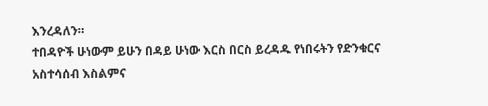እንረዳለን።
ተበዳዮች ሁነውም ይሁን በዳይ ሁነው እርስ በርስ ይረዳዱ የነበሩትን የድንቁርና አስተሳሰብ እስልምና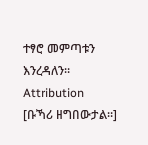ተፃሮ መምጣቱን እንረዳለን።
Attribution
[ቡኻሪ ዘግበውታል።]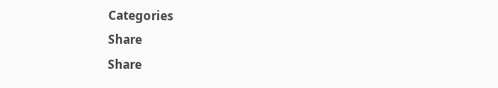Categories
Share
Share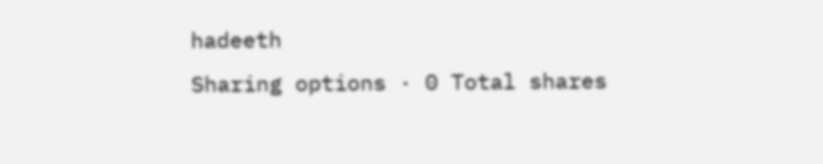hadeeth
Sharing options · 0 Total shares